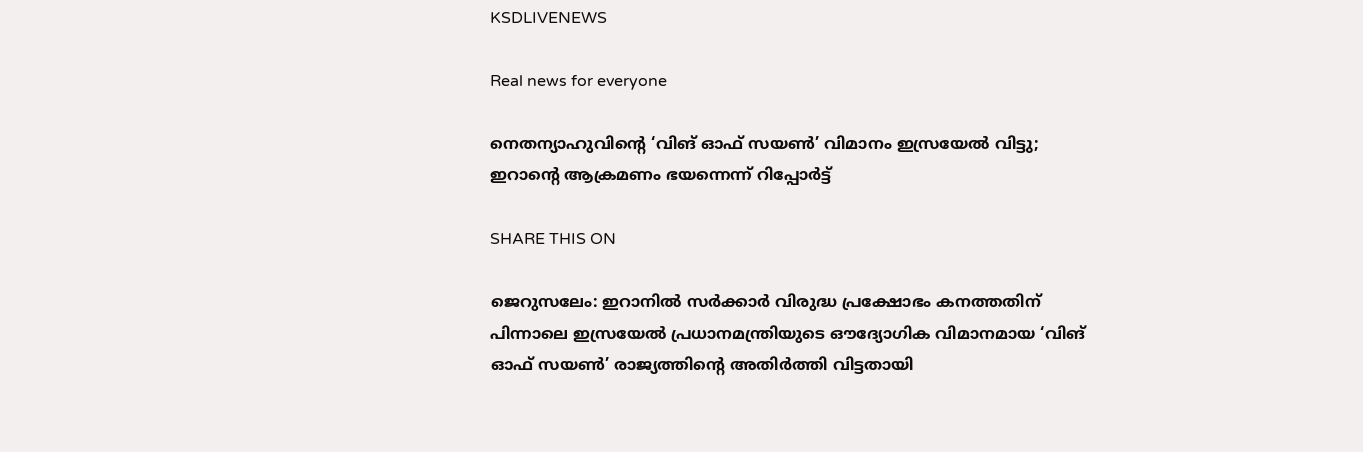KSDLIVENEWS

Real news for everyone

നെതന്യാഹുവിന്റെ ‘വിങ് ഓഫ് സയൺ’ വിമാനം ഇസ്രയേൽ വിട്ടു; ഇറാന്റെ ആക്രമണം ഭയന്നെന്ന് റിപ്പോർട്ട്

SHARE THIS ON

ജെറുസലേം: ഇറാനിൽ സർക്കാർ വിരുദ്ധ പ്രക്ഷോഭം കനത്തതിന് പിന്നാലെ ഇസ്രയേൽ പ്രധാനമന്ത്രിയുടെ ഔദ്യോഗിക വിമാനമായ ‘വിങ് ഓഫ് സയൺ’ രാജ്യത്തിന്റെ അതിർത്തി വിട്ടതായി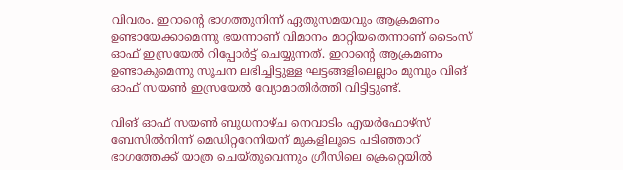വിവരം. ഇറാന്റെ ഭാഗത്തുനിന്ന്‌ ഏതുസമയവും ആക്രമണം ഉണ്ടായേക്കാമെന്നു ഭയന്നാണ് വിമാനം മാറ്റിയതെന്നാണ് ടൈംസ് ഓഫ് ഇസ്രയേൽ റിപ്പോർട്ട് ചെയ്യുന്നത്. ഇറാന്റെ ആക്രമണം ഉണ്ടാകുമെന്നു സൂചന ലഭിച്ചിട്ടുള്ള ഘട്ടങ്ങളിലെല്ലാം മുമ്പും വിങ് ഓഫ് സയൺ ഇസ്രയേൽ വ്യോമാതിർത്തി വിട്ടിട്ടുണ്ട്.

വിങ് ഓഫ് സയൺ ബുധനാഴ്ച നെവാടിം എയർഫോഴ്‌സ് ബേസിൽനിന്ന് മെഡിറ്ററേനിയന് മുകളിലൂടെ പടിഞ്ഞാറ് ഭാഗത്തേക്ക് യാത്ര ചെയ്തുവെന്നും ഗ്രീസിലെ ക്രെറ്റെയിൽ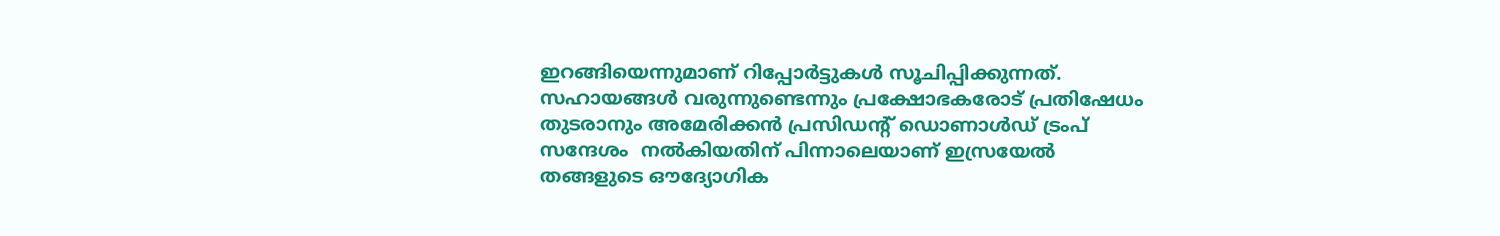ഇറങ്ങിയെന്നുമാണ് റിപ്പോർട്ടുകൾ സൂചിപ്പിക്കുന്നത്. സഹായങ്ങൾ വരുന്നുണ്ടെന്നും പ്രക്ഷോഭകരോട് പ്രതിഷേധം തുടരാനും അമേരിക്കൻ പ്രസിഡന്റ് ഡൊണാൾഡ് ട്രംപ് സന്ദേശം  നൽകിയതിന് പിന്നാലെയാണ് ഇസ്രയേൽ തങ്ങളുടെ ഔദ്യോഗിക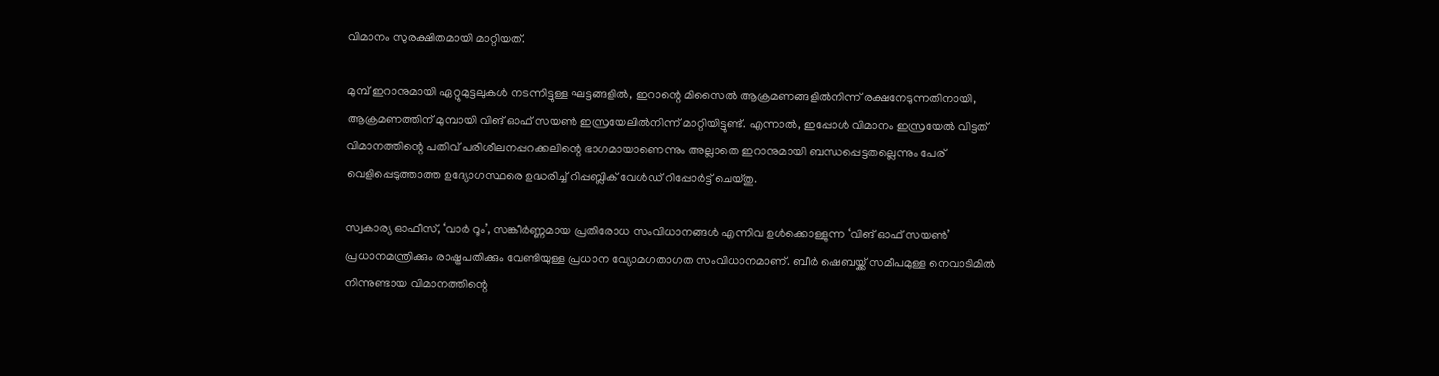വിമാനം സുരക്ഷിതമായി മാറ്റിയത്.

മുമ്പ് ഇറാനുമായി ഏറ്റുമുട്ടലുകൾ നടന്നിട്ടുള്ള ഘട്ടങ്ങളിൽ, ഇറാന്റെ മിസൈൽ ആക്രമണങ്ങളിൽനിന്ന് രക്ഷനേടുന്നതിനായി, ആക്രമണത്തിന് മുമ്പായി വിങ് ഓഫ് സയൺ ഇസ്രയേലിൽനിന്ന് മാറ്റിയിട്ടുണ്ട്‌. എന്നാൽ, ഇപ്പോൾ വിമാനം ഇസ്രയേൽ വിട്ടത് വിമാനത്തിന്റെ പതിവ് പരിശീലനപ്പറക്കലിന്റെ ഭാഗമായാണെന്നും അല്ലാതെ ഇറാനുമായി ബന്ധപ്പെട്ടതല്ലെന്നും പേര് വെളിപ്പെടുത്താത്ത ഉദ്യോഗസ്ഥരെ ഉദ്ധരിച്ച് റിപ്പബ്ലിക് വേൾഡ് റിപ്പോർട്ട് ചെയ്തു.

സ്വകാര്യ ഓഫീസ്, ‘വാർ റൂം’, സങ്കീർണ്ണമായ പ്രതിരോധ സംവിധാനങ്ങൾ എന്നിവ ഉൾക്കൊള്ളുന്ന ‘വിങ് ഓഫ് സയൺ’ പ്രധാനമന്ത്രിക്കും രാഷ്ട്രപതിക്കും വേണ്ടിയുള്ള പ്രധാന വ്യോമഗതാഗത സംവിധാനമാണ്. ബീർ ഷെബയ്ക്ക് സമീപമുള്ള നെവാടിമിൽ നിന്നുണ്ടായ വിമാനത്തിന്റെ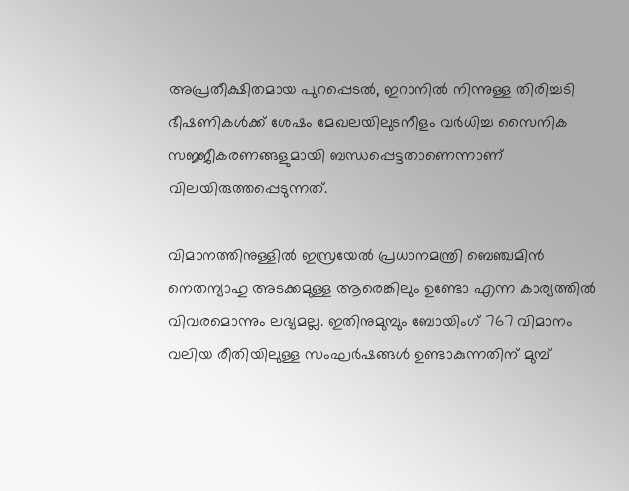അപ്രതീക്ഷിതമായ പുറപ്പെടൽ, ഇറാനിൽ നിന്നുള്ള തിരിച്ചടി ഭീഷണികൾക്ക് ശേഷം മേഖലയിലുടനീളം വർധിച്ച സൈനിക സജ്ജീകരണങ്ങളുമായി ബന്ധപ്പെട്ടതാണെന്നാണ് വിലയിരുത്തപ്പെടുന്നത്.

വിമാനത്തിനുള്ളിൽ ഇസ്രയേൽ പ്രധാനമന്ത്രി ബെഞ്ചമിൻ നെതന്യാഹു അടക്കമുള്ള ആരെങ്കിലും ഉണ്ടോ എന്ന കാര്യത്തിൽ വിവരമൊന്നും ലഭ്യമല്ല. ഇതിനുമുമ്പും ബോയിംഗ് 767 വിമാനം വലിയ രീതിയിലുള്ള സംഘർഷങ്ങൾ ഉണ്ടാകുന്നതിന് മുമ്പ്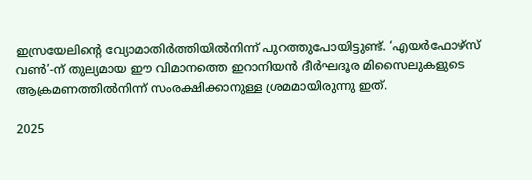ഇസ്രയേലിന്റെ വ്യോമാതിർത്തിയിൽനിന്ന് പുറത്തുപോയിട്ടുണ്ട്. ‘എയർഫോഴ്‌സ് വൺ’-ന് തുല്യമായ ഈ വിമാനത്തെ ഇറാനിയൻ ദീർഘദൂര മിസൈലുകളുടെ ആക്രമണത്തിൽനിന്ന് സംരക്ഷിക്കാനുള്ള ശ്രമമായിരുന്നു ഇത്.

2025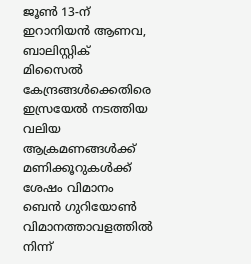ജൂൺ 13-ന് ഇറാനിയൻ ആണവ, ബാലിസ്റ്റിക് മിസൈൽ കേന്ദ്രങ്ങൾക്കെതിരെ ഇസ്രയേൽ നടത്തിയ വലിയ ആക്രമണങ്ങൾക്ക് മണിക്കൂറുകൾക്ക് ശേഷം വിമാനം ബെൻ ഗുറിയോൺ വിമാനത്താവളത്തിൽ നിന്ന്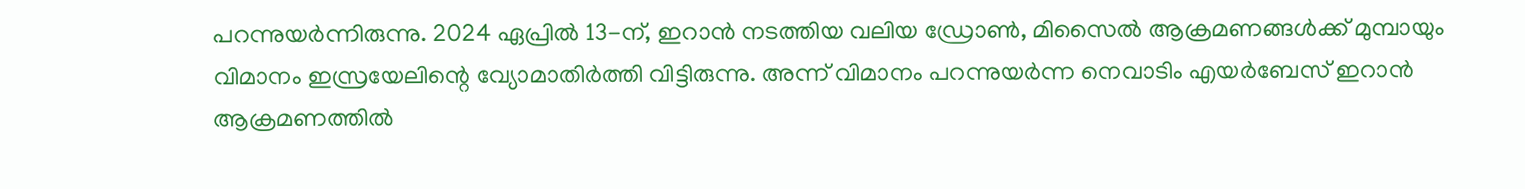പറന്നുയർന്നിരുന്നു. 2024 ഏപ്രിൽ 13-ന്, ഇറാൻ നടത്തിയ വലിയ ഡ്രോൺ, മിസൈൽ ആക്രമണങ്ങൾക്ക് മുമ്പായും വിമാനം ഇസ്രയേലിന്റെ വ്യോമാതിർത്തി വിട്ടിരുന്നു. അന്ന് വിമാനം പറന്നുയർന്ന നെവാടിം എയർബേസ് ഇറാൻ ആക്രമണത്തിൽ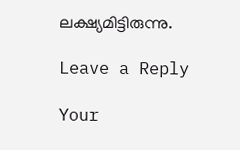ലക്ഷ്യമിട്ടിരുന്നു.

Leave a Reply

Your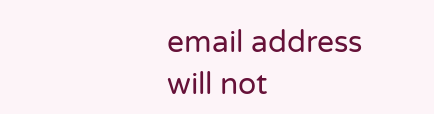email address will not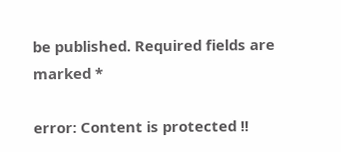be published. Required fields are marked *

error: Content is protected !!